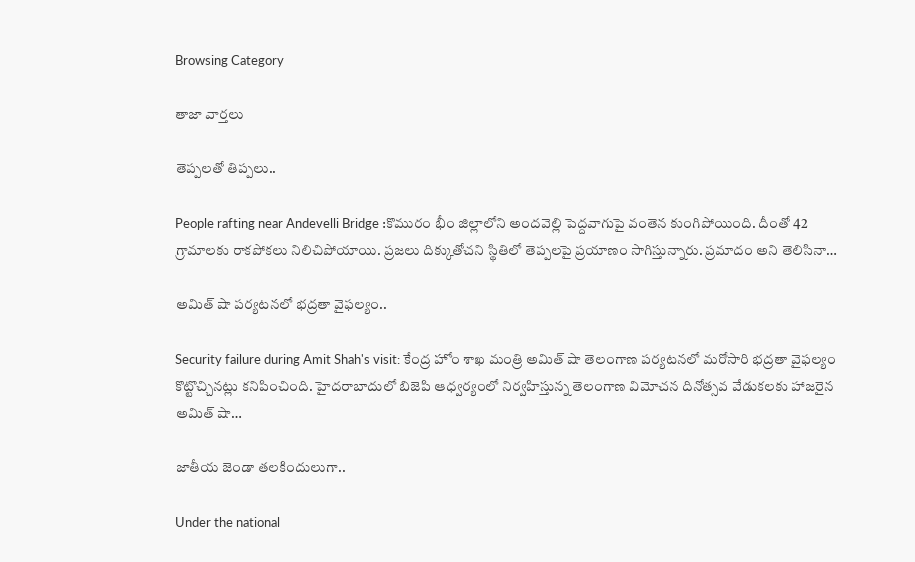Browsing Category

తాజా వార్తలు

తెప్ప‌ల‌తో తిప్ప‌లు..

People rafting near Andevelli Bridge :కొమురం భీం జిల్లాలోని అందవెల్లి పెద్దవాగుపై వంతెన కుంగిపోయింది. దీంతో 42 గ్రామాలకు రాకపోకలు నిలిచిపోయాయి. ప్ర‌జ‌లు దిక్కుతోచ‌ని స్థితిలో తెప్ప‌ల‌పై ప్ర‌యాణం సాగిస్తున్నారు. ప్ర‌మాదం అని తెలిసినా…

అమిత్ షా పర్యటనలో భద్రతా వైఫల్యం..

Security failure during Amit Shah's visit: కేంద్ర హోం శాఖ మంత్రి అమిత్ షా తెలంగాణ పర్యటనలో మరోసారి భద్రతా వైఫల్యం కొట్టొచ్చినట్లు కనిపించింది. హైదరాబాదులో బిజెపి ఆధ్వర్యంలో నిర్వహిస్తున్న తెలంగాణ విమోచన దినోత్సవ వేడుకలకు హాజరైన అమిత్ షా…

జాతీయ జెండా త‌ల‌కిందులుగా..

Under the national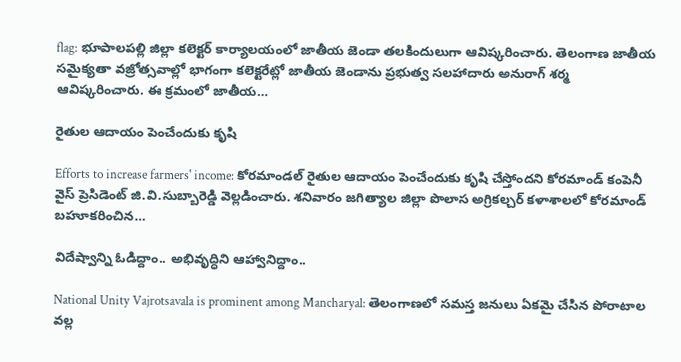flag: భూపాలపల్లి జిల్లా కలెక్టర్ కార్యాలయంలో జాతీయ జెండా త‌ల‌కిందులుగా ఆవిష్క‌రించారు. తెలంగాణ జాతీయ సమైక్యతా వజ్రోత్సవాల్లో భాగంగా కలెక్టరేట్లో జాతీయ జెండాను ప్రభుత్వ సలహాదారు అనురాగ్ శర్మ ఆవిష్కరించారు. ఈ క్రమంలో జాతీయ…

రైతుల ఆదాయం పెంచేందుకు కృషి

Efforts to increase farmers' income: కోర‌మాండ‌ల్ రైతుల ఆదాయం పెంచేందుకు కృషి చేస్తోంద‌ని కోర‌మాండ్ కంపెనీ వైస్ ప్రెసిడెంట్ జి.వి.సుబ్బారెడ్డి వెల్ల‌డించారు. శ‌నివారం జగిత్యాల జిల్లా పొలాస అగ్రికల్చర్ కళాశాల‌లో కోర‌మాండ్ బ‌హూక‌రించిన…

విదేష్వాన్ని ఓడిద్దాం.. అభివృద్ధిని ఆహ్వానిద్దాం..

National Unity Vajrotsavala is prominent among Mancharyal: తెలంగాణ‌లో స‌మ‌స్త జ‌నులు ఏక‌మై చేసిన పోరాటాల వ‌ల్ల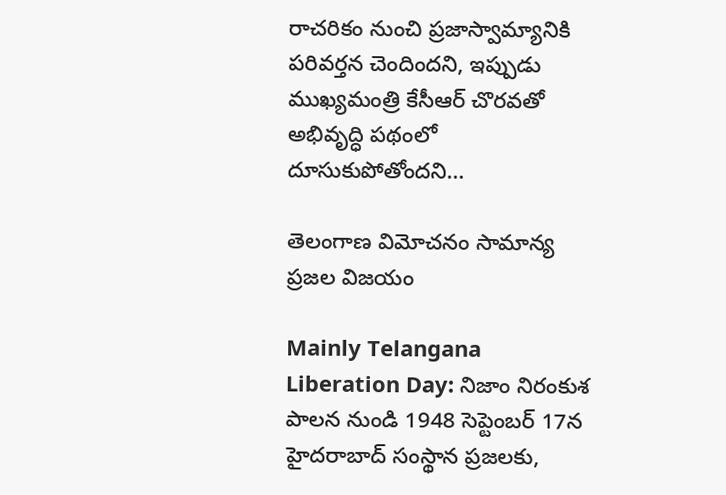రాచరికం నుంచి ప్రజాస్వామ్యానికి పరివర్తన చెందింద‌ని, ఇప్పుడు ముఖ్య‌మంత్రి కేసీఆర్ చొర‌వ‌తో అభివృద్ధి ప‌థంలో దూసుకుపోతోంద‌ని…

తెలంగాణ విమోచనం సామాన్య ప్రజల విజయం

Mainly Telangana Liberation Day: నిజాం నిరంకుశ పాలన నుండి 1948 సెప్టెంబర్ 17న హైదరాబాద్ సంస్థాన ప్రజలకు,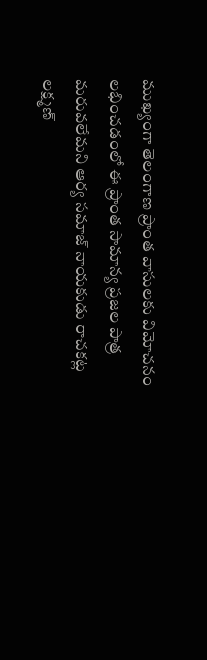ముఖ్యంగా తెలంగాణ ప్రాంత వాసులకు విమోచనం లభించడంలో ఈ ప్రాంత సామాన్య ప్రజల పాత్ర మరువలేమని ఆర్య సమాజ్ నాయకుడు రాచకట్ల లక్ష్మణ్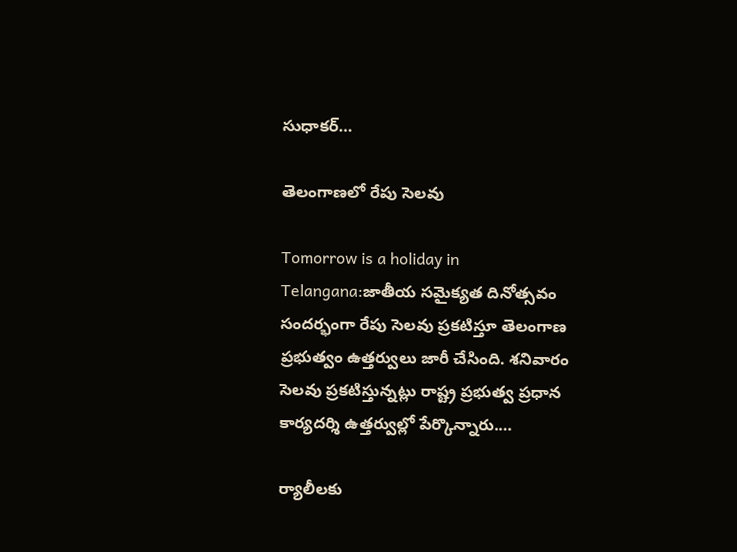సుధాకర్…

తెలంగాణ‌లో రేపు సెల‌వు

Tomorrow is a holiday in Telangana:జాతీయ సమైక్యత దినోత్సవం సందర్భంగా రేపు సెలవు ప్రకటిస్తూ తెలంగాణ ప్ర‌భుత్వం ఉత్తర్వులు జారీ చేసింది. శ‌నివారం సెల‌వు ప్ర‌క‌టిస్తున్న‌ట్లు రాష్ట్ర ప్ర‌భుత్వ ప్ర‌ధాన కార్య‌ద‌ర్శి ఉత్త‌ర్వుల్లో పేర్కొన్నారు.…

ర్యాలీల‌కు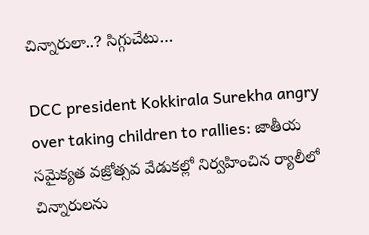చిన్నారులా..? సిగ్గుచేటు…

DCC president Kokkirala Surekha angry over taking children to rallies: జాతీయ సమైక్యత వజ్రోత్సవ వేడుక‌ల్లో నిర్వ‌హించిన ర్యాలీలో చిన్నారుల‌ను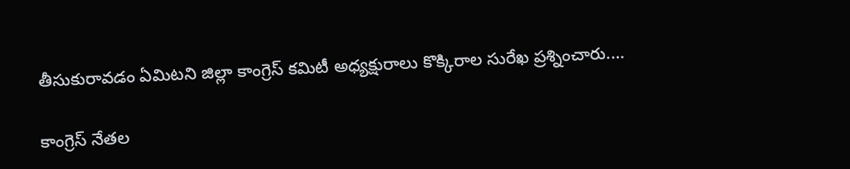తీసుకురావ‌డం ఏమిట‌ని జిల్లా కాంగ్రెస్ కమిటీ అధ్యక్షురాలు కొక్కిరాల సురేఖ ప్రశ్నించారు.…

కాంగ్రెస్ నేత‌ల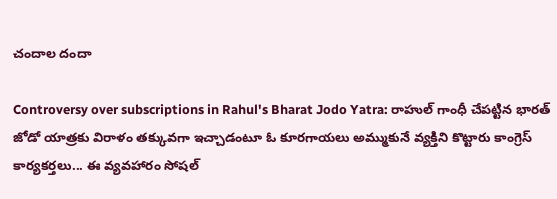చందాల దందా

Controversy over subscriptions in Rahul's Bharat Jodo Yatra: రాహుల్ గాంధీ చేప‌ట్టిన భారత్ జోడో యాత్రకు విరాళం తక్కువగా ఇచ్చాడంటూ ఓ కూరగాయలు అమ్ముకునే వ్యక్తిని కొట్టారు కాంగ్రెస్ కార్య‌క‌ర్త‌లు... ఈ వ్య‌వ‌హారం సోష‌ల్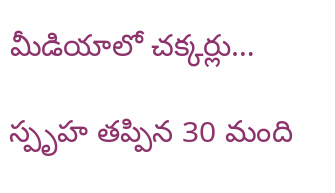మీడియాలో చ‌క్క‌ర్లు…

స్పృహ తప్పిన 30 మంది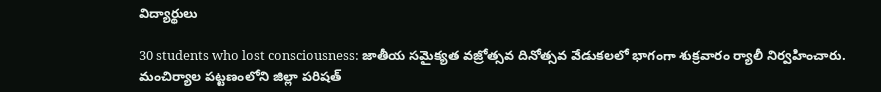విద్యార్థులు

30 students who lost consciousness: జాతీయ సమైక్యత వజ్రోత్సవ దినోత్సవ వేడుకలలో భాగంగా శుక్రవారం ర్యాలీ నిర్వహించారు. మంచిర్యాల పట్టణంలోని జిల్లా పరిషత్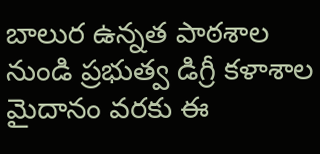బాలుర ఉన్నత పాఠశాల నుండి ప్రభుత్వ డిగ్రీ కళాశాల మైదానం వరకు ఈ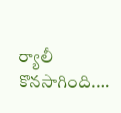ర్యాలీ కొనసాగింది.…